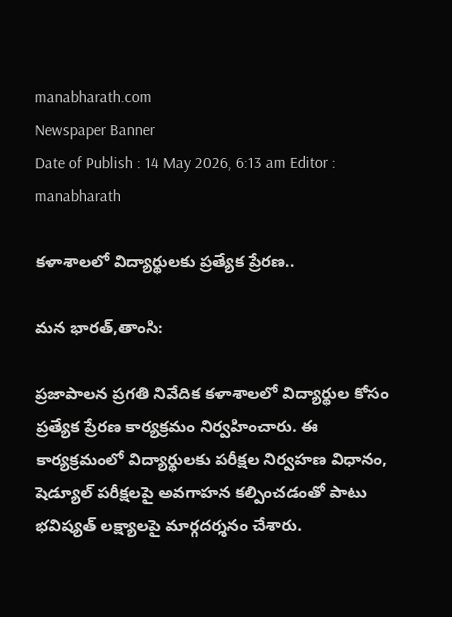manabharath.com
Newspaper Banner
Date of Publish : 14 May 2026, 6:13 am Editor : manabharath

కళాశాలలో విద్యార్థులకు ప్రత్యేక ప్రేరణ..

మన భారత్,తాంసి:

ప్రజాపాలన ప్రగతి నివేదిక కళాశాలలో విద్యార్థుల కోసం ప్రత్యేక ప్రేరణ కార్యక్రమం నిర్వహించారు. ఈ కార్యక్రమంలో విద్యార్థులకు పరీక్షల నిర్వహణ విధానం, షెడ్యూల్ పరీక్షలపై అవగాహన కల్పించడంతో పాటు భవిష్యత్ లక్ష్యాలపై మార్గదర్శనం చేశారు.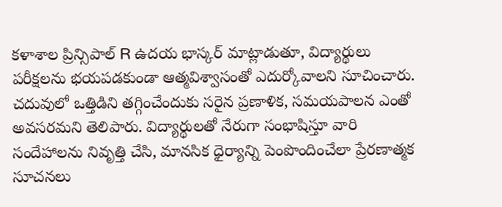కళాశాల ప్రిన్సిపాల్ R ఉదయ భాస్కర్ మాట్లాడుతూ, విద్యార్థులు పరీక్షలను భయపడకుండా ఆత్మవిశ్వాసంతో ఎదుర్కోవాలని సూచించారు. చదువులో ఒత్తిడిని తగ్గించేందుకు సరైన ప్రణాళిక, సమయపాలన ఎంతో అవసరమని తెలిపారు. విద్యార్థులతో నేరుగా సంభాషిస్తూ వారి సందేహాలను నివృత్తి చేసి, మానసిక ధైర్యాన్ని పెంపొందించేలా ప్రేరణాత్మక సూచనలు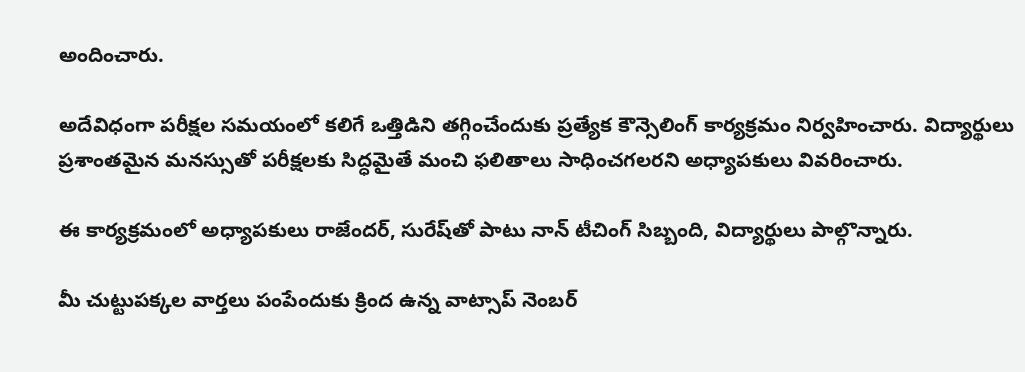అందించారు.

అదేవిధంగా పరీక్షల సమయంలో కలిగే ఒత్తిడిని తగ్గించేందుకు ప్రత్యేక కౌన్సెలింగ్ కార్యక్రమం నిర్వహించారు. విద్యార్థులు ప్రశాంతమైన మనస్సుతో పరీక్షలకు సిద్ధమైతే మంచి ఫలితాలు సాధించగలరని అధ్యాపకులు వివరించారు.

ఈ కార్యక్రమంలో అధ్యాపకులు రాజేందర్, సురేష్‌తో పాటు నాన్ టీచింగ్ సిబ్బంది, విద్యార్థులు పాల్గొన్నారు.

మీ చుట్టుపక్కల వార్తలు పంపేందుకు క్రింద ఉన్న వాట్సాప్ నెంబర్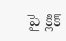పై క్లిక్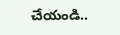చేయండి..